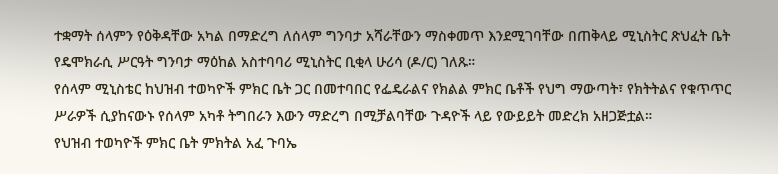ተቋማት ሰላምን የዕቅዳቸው አካል በማድረግ ለሰላም ግንባታ አሻራቸውን ማስቀመጥ እንደሚገባቸው በጠቅላይ ሚኒስትር ጽህፈት ቤት የዴሞክራሲ ሥርዓት ግንባታ ማዕከል አስተባባሪ ሚኒስትር ቢቂላ ሁሪሳ (ዶ/ር) ገለጹ።
የሰላም ሚኒስቴር ከህዝብ ተወካዮች ምክር ቤት ጋር በመተባበር የፌዴራልና የክልል ምክር ቤቶች የህግ ማውጣት፣ የክትትልና የቁጥጥር ሥራዎች ሲያከናውኑ የሰላም አካቶ ትግበራን እውን ማድረግ በሚቻልባቸው ጉዳዮች ላይ የውይይት መድረክ አዘጋጅቷል።
የህዝብ ተወካዮች ምክር ቤት ምክትል አፈ ጉባኤ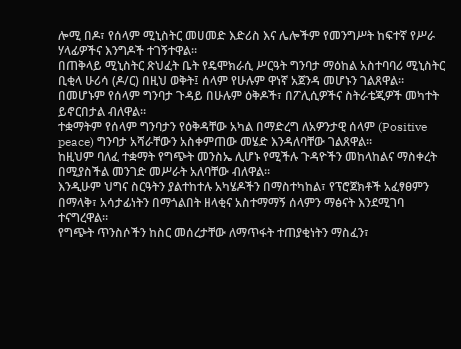ሎሚ በዶ፣ የሰላም ሚኒስትር መሀመድ እድሪስ እና ሌሎችም የመንግሥት ከፍተኛ የሥራ ሃላፊዎችና እንግዶች ተገኝተዋል።
በጠቅላይ ሚኒስትር ጽህፈት ቤት የዴሞክራሲ ሥርዓት ግንባታ ማዕከል አስተባባሪ ሚኒስትር ቢቂላ ሁሪሳ (ዶ/ር) በዚህ ወቅት፤ ሰላም የሁሉም ዋነኛ አጀንዳ መሆኑን ገልጸዋል።
በመሆኑም የሰላም ግንባታ ጉዳይ በሁሉም ዕቅዶች፣ በፖሊሲዎችና ስትራቴጂዎች መካተት ይኖርበታል ብለዋል።
ተቋማትም የሰላም ግንባታን የዕቅዳቸው አካል በማድረግ ለአዎንታዊ ሰላም (Positive peace) ግንባታ አሻራቸውን አስቀምጠው መሄድ እንዳለባቸው ገልጸዋል።
ከዚህም ባለፈ ተቋማት የግጭት መንስኤ ሊሆኑ የሚችሉ ጉዳዮችን መከላከልና ማስቀረት በሚያስችል መንገድ መሥራት አለባቸው ብለዋል።
እንዲሁም ህግና ስርዓትን ያልተከተሉ አካሄዶችን በማስተካከል፣ የፕሮጀክቶች አፈፃፀምን በማላቅ፣ አሳታፊነትን በማጎልበት ዘላቂና አስተማማኝ ሰላምን ማፅናት እንደሚገባ ተናግረዋል።
የግጭት ጥንስሶችን ከስር መሰረታቸው ለማጥፋት ተጠያቂነትን ማስፈን፣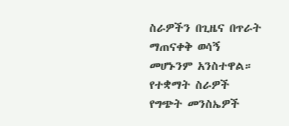ስራዎችን በጊዜና በጥራት ማጠናቀቅ ወሳኝ መሆኑንም አንስተዋል።
የተቋማት ስራዎች የግጭት መንስኤዎች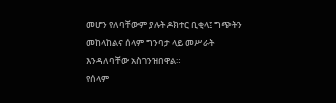መሆን የለባቸውም ያሉት ዶክተር ቢቂላ፤ ግጭትን መከላከልና ሰላም ግንባታ ላይ መሥራት እንዳለባቸው አስገንዝበዋል።
የሰላም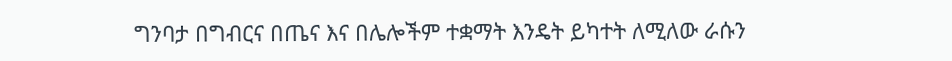ግንባታ በግብርና በጤና እና በሌሎችም ተቋማት እንዴት ይካተት ለሚለው ራሱን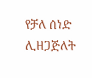የቻለ ሰነድ ሊዘጋጅለት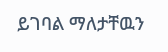ይገባል ማለታቸዉን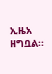ኢዜአ ዘግቧል፡፡